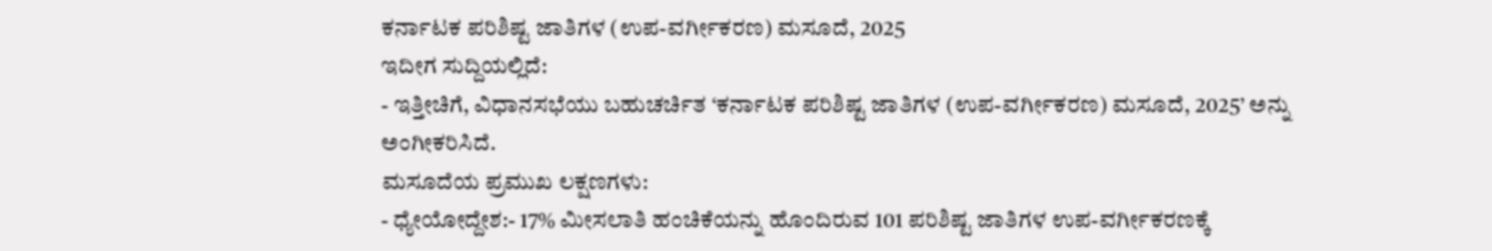ಕರ್ನಾಟಕ ಪರಿಶಿಷ್ಟ ಜಾತಿಗಳ (ಉಪ-ವರ್ಗೀಕರಣ) ಮಸೂದೆ, 2025
ಇದೀಗ ಸುದ್ದಿಯಲ್ಲಿದೆ:
- ಇತ್ತೀಚಿಗೆ, ವಿಧಾನಸಭೆಯು ಬಹುಚರ್ಚಿತ ‘ಕರ್ನಾಟಕ ಪರಿಶಿಷ್ಟ ಜಾತಿಗಳ (ಉಪ-ವರ್ಗೀಕರಣ) ಮಸೂದೆ, 2025’ ಅನ್ನು ಅಂಗೀಕರಿಸಿದೆ.
ಮಸೂದೆಯ ಪ್ರಮುಖ ಲಕ್ಷಣಗಳು:
- ಧ್ಯೇಯೋದ್ದೇಶ:- 17% ಮೀಸಲಾತಿ ಹಂಚಿಕೆಯನ್ನು ಹೊಂದಿರುವ 101 ಪರಿಶಿಷ್ಟ ಜಾತಿಗಳ ಉಪ-ವರ್ಗೀಕರಣಕ್ಕೆ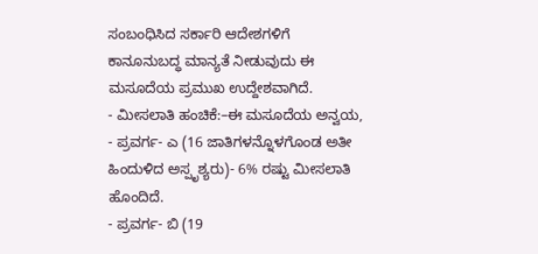ಸಂಬಂಧಿಸಿದ ಸರ್ಕಾರಿ ಆದೇಶಗಳಿಗೆ ಕಾನೂನುಬದ್ಧ ಮಾನ್ಯತೆ ನೀಡುವುದು ಈ ಮಸೂದೆಯ ಪ್ರಮುಖ ಉದ್ದೇಶವಾಗಿದೆ.
- ಮೀಸಲಾತಿ ಹಂಚಿಕೆ:–ಈ ಮಸೂದೆಯ ಅನ್ವಯ,
- ಪ್ರವರ್ಗ- ಎ (16 ಜಾತಿಗಳನ್ನೊಳಗೊಂಡ ಅತೀ ಹಿಂದುಳಿದ ಅಸ್ಪೃಶ್ಯರು)- 6% ರಷ್ಟು ಮೀಸಲಾತಿ ಹೊಂದಿದೆ.
- ಪ್ರವರ್ಗ- ಬಿ (19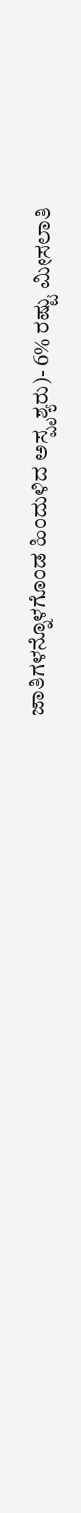ಜಾತಿಗಳನ್ನೊಳಗೊಂಡ ಹಿಂದುಳಿದ ಅಸ್ಪೃಶ್ಯರು)- 6% ರಷ್ಟು ಮೀಸಲಾತಿ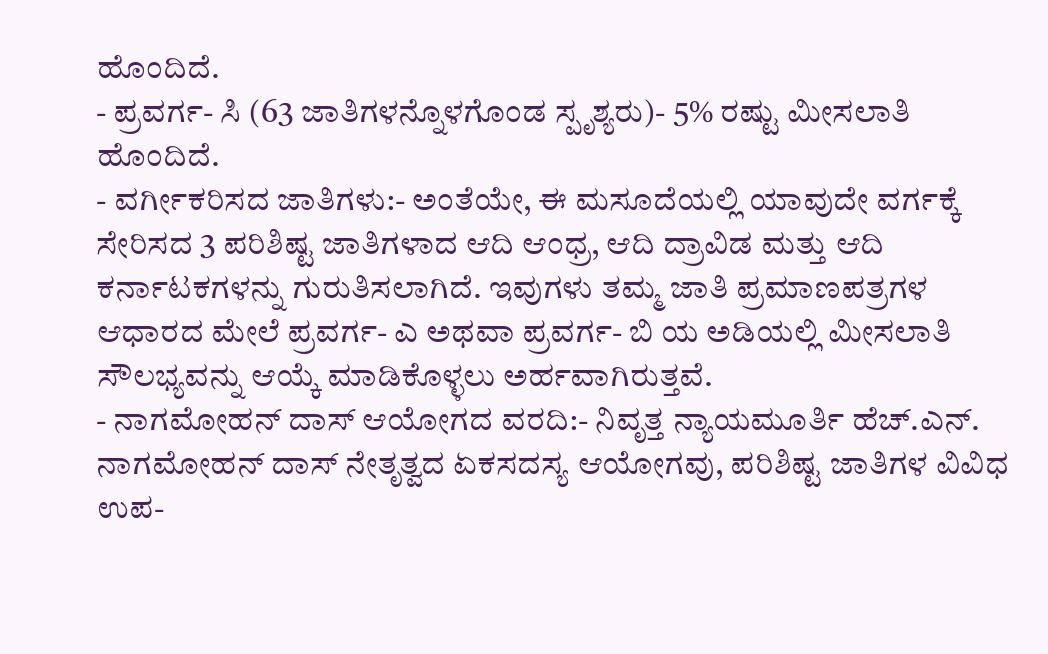ಹೊಂದಿದೆ.
- ಪ್ರವರ್ಗ- ಸಿ (63 ಜಾತಿಗಳನ್ನೊಳಗೊಂಡ ಸ್ಪೃಶ್ಯರು)- 5% ರಷ್ಟು ಮೀಸಲಾತಿ ಹೊಂದಿದೆ.
- ವರ್ಗೀಕರಿಸದ ಜಾತಿಗಳು:- ಅಂತೆಯೇ, ಈ ಮಸೂದೆಯಲ್ಲಿ ಯಾವುದೇ ವರ್ಗಕ್ಕೆ ಸೇರಿಸದ 3 ಪರಿಶಿಷ್ಟ ಜಾತಿಗಳಾದ ಆದಿ ಆಂಧ್ರ, ಆದಿ ದ್ರಾವಿಡ ಮತ್ತು ಆದಿ ಕರ್ನಾಟಕಗಳನ್ನು ಗುರುತಿಸಲಾಗಿದೆ. ಇವುಗಳು ತಮ್ಮ ಜಾತಿ ಪ್ರಮಾಣಪತ್ರಗಳ ಆಧಾರದ ಮೇಲೆ ಪ್ರವರ್ಗ- ಎ ಅಥವಾ ಪ್ರವರ್ಗ- ಬಿ ಯ ಅಡಿಯಲ್ಲಿ ಮೀಸಲಾತಿ ಸೌಲಭ್ಯವನ್ನು ಆಯ್ಕೆ ಮಾಡಿಕೊಳ್ಳಲು ಅರ್ಹವಾಗಿರುತ್ತವೆ.
- ನಾಗಮೋಹನ್ ದಾಸ್ ಆಯೋಗದ ವರದಿ:- ನಿವೃತ್ತ ನ್ಯಾಯಮೂರ್ತಿ ಹೆಚ್.ಎನ್. ನಾಗಮೋಹನ್ ದಾಸ್ ನೇತೃತ್ವದ ಏಕಸದಸ್ಯ ಆಯೋಗವು, ಪರಿಶಿಷ್ಟ ಜಾತಿಗಳ ವಿವಿಧ ಉಪ-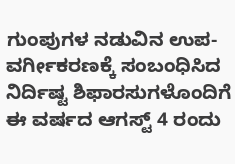ಗುಂಪುಗಳ ನಡುವಿನ ಉಪ-ವರ್ಗೀಕರಣಕ್ಕೆ ಸಂಬಂಧಿಸಿದ ನಿರ್ದಿಷ್ಟ ಶಿಫಾರಸುಗಳೊಂದಿಗೆ ಈ ವರ್ಷದ ಆಗಸ್ಟ್ 4 ರಂದು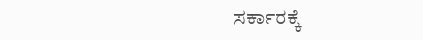ಸರ್ಕಾರಕ್ಕೆ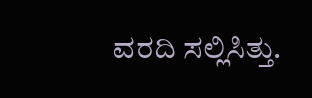ವರದಿ ಸಲ್ಲಿಸಿತ್ತು.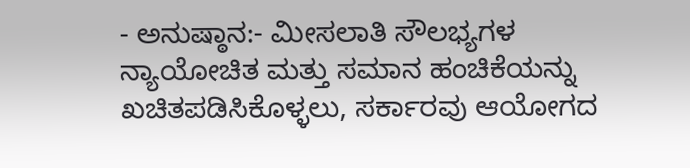- ಅನುಷ್ಠಾನ:- ಮೀಸಲಾತಿ ಸೌಲಭ್ಯಗಳ ನ್ಯಾಯೋಚಿತ ಮತ್ತು ಸಮಾನ ಹಂಚಿಕೆಯನ್ನು ಖಚಿತಪಡಿಸಿಕೊಳ್ಳಲು, ಸರ್ಕಾರವು ಆಯೋಗದ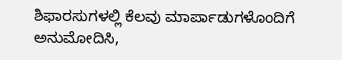ಶಿಫಾರಸುಗಳಲ್ಲಿ ಕೆಲವು ಮಾರ್ಪಾಡುಗಳೊಂದಿಗೆ ಅನುಮೋದಿಸಿ,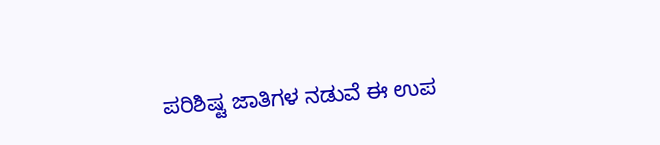ಪರಿಶಿಷ್ಟ ಜಾತಿಗಳ ನಡುವೆ ಈ ಉಪ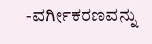-ವರ್ಗೀಕರಣವನ್ನು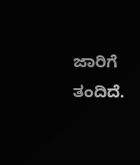ಜಾರಿಗೆ ತಂದಿದೆ.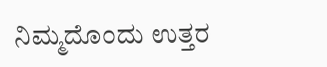ನಿಮ್ಮದೊಂದು ಉತ್ತರ